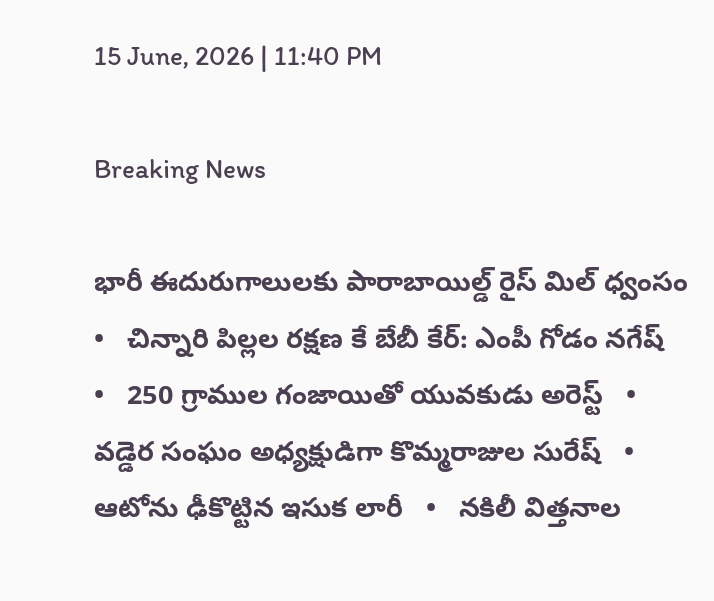15 June, 2026 | 11:40 PM

Breaking News

భారీ ఈదురుగాలులకు పారాబాయిల్డ్ రైస్ మిల్ ధ్వంసం   •   చిన్నారి పిల్లల రక్షణ కే బేబీ కేర్: ఎంపీ గోడం నగేష్   •   250 గ్రాముల గంజాయితో యువకుడు అరెస్ట్   •   వడ్డెర సంఘం అధ్యక్షుడిగా కొమ్మరాజుల సురేష్   •   ఆటోను ఢీకొట్టిన ఇసుక లారీ   •   నకిలీ విత్తనాల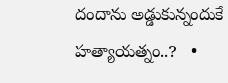దందాను అడ్డుకున్నందుకే హత్యాయత్నం..?   •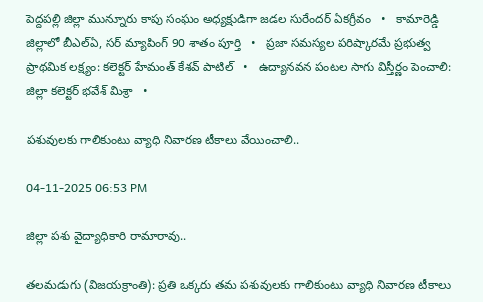పెద్దపల్లి జిల్లా మున్నూరు కాపు సంఘం అధ్యక్షుడిగా జడల సురేందర్ ఏకగ్రీవం   •   కామారెడ్డి జిల్లాలో బీఎల్ఏ, సర్ మ్యాపింగ్ 90 శాతం పూర్తి   •   ప్రజా సమస్యల పరిష్కారమే ప్రభుత్వ ప్రాథమిక లక్ష్యం: కలెక్టర్ హేమంత్ కేశవ్ పాటిల్   •   ఉద్యానవన పంటల సాగు విస్తీర్ణం పెంచాలి: జిల్లా కలెక్టర్ భవేశ్ మిశ్రా   •

పశువులకు గాలికుంటు వ్యాధి నివారణ టీకాలు వేయించాలి..

04-11-2025 06:53 PM

జిల్లా పశు వైద్యాధికారి రామారావు..

తలమడుగు (విజయక్రాంతి): ప్రతి ఒక్కరు తమ పశువులకు గాలికుంటు వ్యాధి నివారణ టీకాలు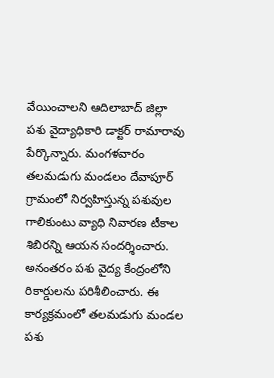వేయించాలని ఆదిలాబాద్ జిల్లా పశు వైద్యాధికారి డాక్టర్ రామారావు పేర్కొన్నారు. మంగళవారం తలమడుగు మండలం దేవాపూర్ గ్రామంలో నిర్వహిస్తున్న పశువుల గాలికుంటు వ్యాధి నివారణ టీకాల శిబిరన్ని ఆయన సందర్శించారు. అనంతరం పశు వైద్య కేంద్రంలోని రికార్డులను పరిశీలించారు. ఈ కార్యక్రమంలో తలమడుగు మండల పశు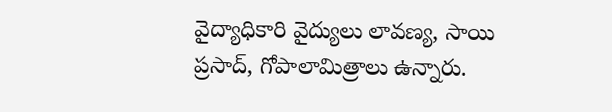వైద్యాధికారి వైద్యులు లావణ్య, సాయి ప్రసాద్, గోపాలామిత్రాలు ఉన్నారు.